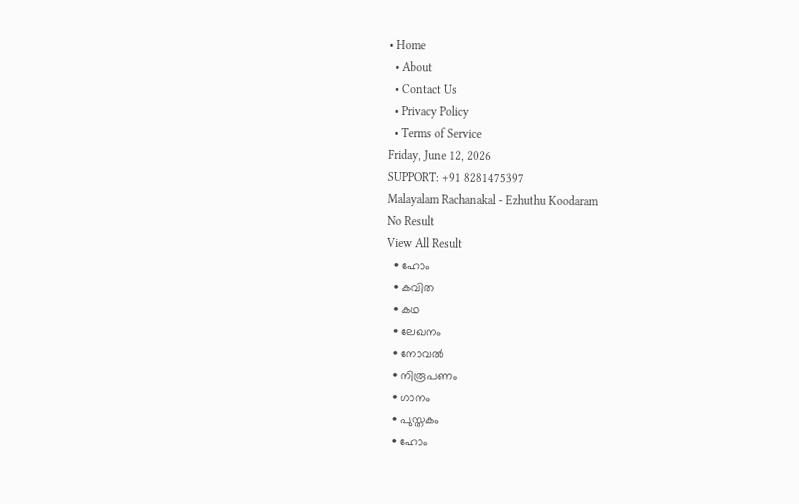• Home
  • About
  • Contact Us
  • Privacy Policy
  • Terms of Service
Friday, June 12, 2026
SUPPORT: +91 8281475397
Malayalam Rachanakal - Ezhuthu Koodaram
No Result
View All Result
  • ഹോം
  • കവിത
  • കഥ
  • ലേഖനം
  • നോവൽ
  • നിരൂപണം
  • ഗാനം
  • പുസ്തകം
  • ഹോം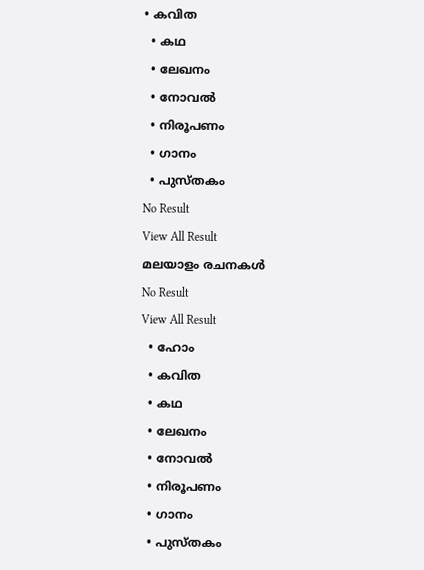• കവിത
  • കഥ
  • ലേഖനം
  • നോവൽ
  • നിരൂപണം
  • ഗാനം
  • പുസ്തകം
No Result
View All Result
മലയാളം രചനകൾ
No Result
View All Result
  • ഹോം
  • കവിത
  • കഥ
  • ലേഖനം
  • നോവൽ
  • നിരൂപണം
  • ഗാനം
  • പുസ്തകം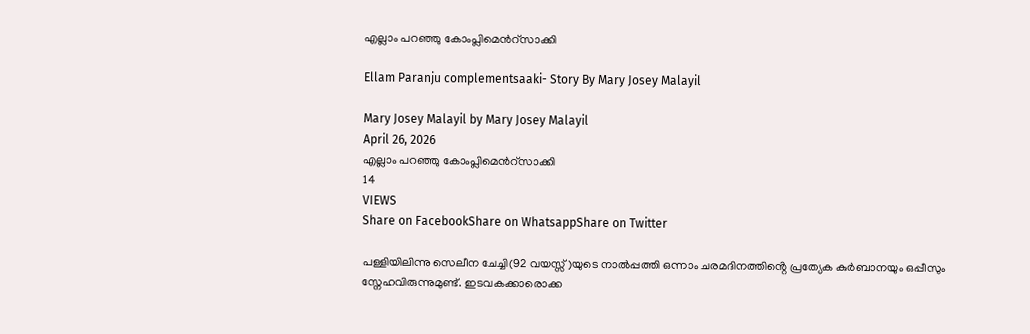എല്ലാം പറഞ്ഞു കോംപ്ലിമെൻറ്സാക്കി

Ellam Paranju complementsaaki- Story By Mary Josey Malayil

Mary Josey Malayil by Mary Josey Malayil
April 26, 2026
എല്ലാം പറഞ്ഞു കോംപ്ലിമെൻറ്സാക്കി
14
VIEWS
Share on FacebookShare on WhatsappShare on Twitter

പള്ളിയിലിന്നു സെലീന ചേച്ചി(92 വയസ്സ് )യുടെ നാൽപ്പത്തി ഒന്നാം ചരമദിനത്തിൻ്റെ പ്രത്യേക കുർബാനയും ഒപ്പീസും സ്നേഹവിരുന്നുമുണ്ട്. ഇടവകക്കാരൊക്ക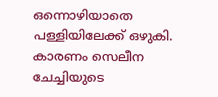ഒന്നൊഴിയാതെ പള്ളിയിലേക്ക് ഒഴുകി. കാരണം സെലീന ചേച്ചിയുടെ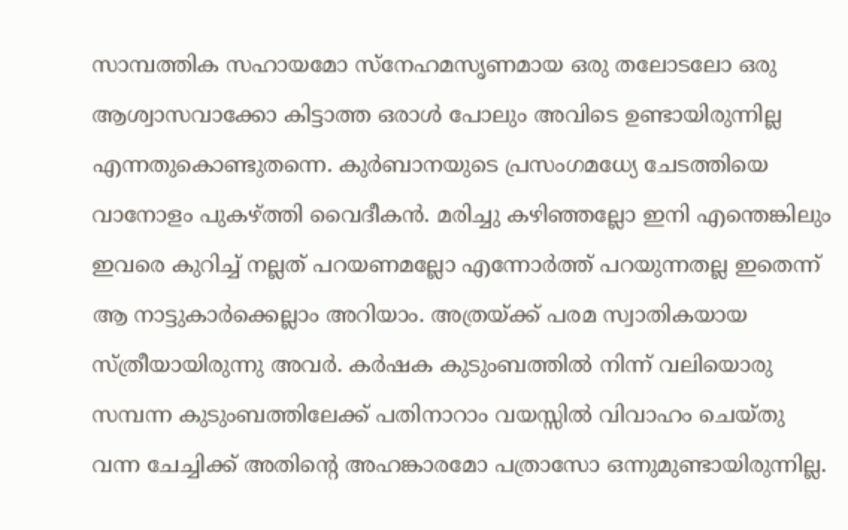സാമ്പത്തിക സഹായമോ സ്നേഹമസൃണമായ ഒരു തലോടലോ ഒരു ആശ്വാസവാക്കോ കിട്ടാത്ത ഒരാൾ പോലും അവിടെ ഉണ്ടായിരുന്നില്ല എന്നതുകൊണ്ടുതന്നെ. കുർബാനയുടെ പ്രസംഗമധ്യേ ചേടത്തിയെ വാനോളം പുകഴ്ത്തി വൈദീകൻ. മരിച്ചു കഴിഞ്ഞല്ലോ ഇനി എന്തെങ്കിലും ഇവരെ കുറിച്ച് നല്ലത് പറയണമല്ലോ എന്നോർത്ത് പറയുന്നതല്ല ഇതെന്ന് ആ നാട്ടുകാർക്കെല്ലാം അറിയാം. അത്രയ്ക്ക് പരമ സ്വാതികയായ സ്ത്രീയായിരുന്നു അവർ. കർഷക കുടുംബത്തിൽ നിന്ന് വലിയൊരു സമ്പന്ന കുടുംബത്തിലേക്ക് പതിനാറാം വയസ്സിൽ വിവാഹം ചെയ്തു വന്ന ചേച്ചിക്ക് അതിൻ്റെ അഹങ്കാരമോ പത്രാസോ ഒന്നുമുണ്ടായിരുന്നില്ല.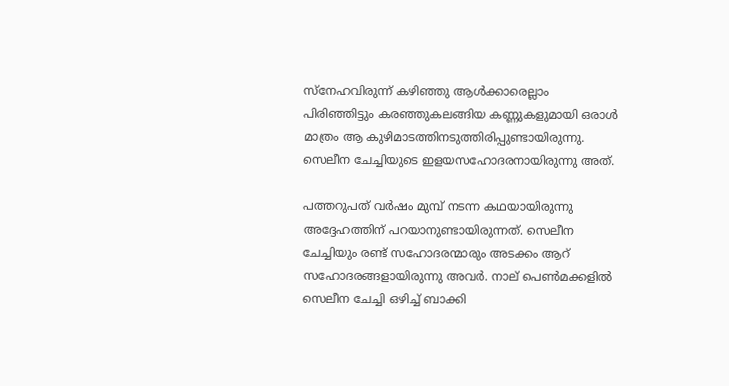സ്നേഹവിരുന്ന് കഴിഞ്ഞു ആൾക്കാരെല്ലാം പിരിഞ്ഞിട്ടും കരഞ്ഞുകലങ്ങിയ കണ്ണുകളുമായി ഒരാൾ മാത്രം ആ കുഴിമാടത്തിനടുത്തിരിപ്പുണ്ടായിരുന്നു. സെലീന ചേച്ചിയുടെ ഇളയസഹോദരനായിരുന്നു അത്.

പത്തറുപത് വർഷം മുമ്പ് നടന്ന കഥയായിരുന്നു അദ്ദേഹത്തിന് പറയാനുണ്ടായിരുന്നത്. സെലീന ചേച്ചിയും രണ്ട് സഹോദരന്മാരും അടക്കം ആറ് സഹോദരങ്ങളായിരുന്നു അവർ. നാല് പെൺമക്കളിൽ സെലീന ചേച്ചി ഒഴിച്ച് ബാക്കി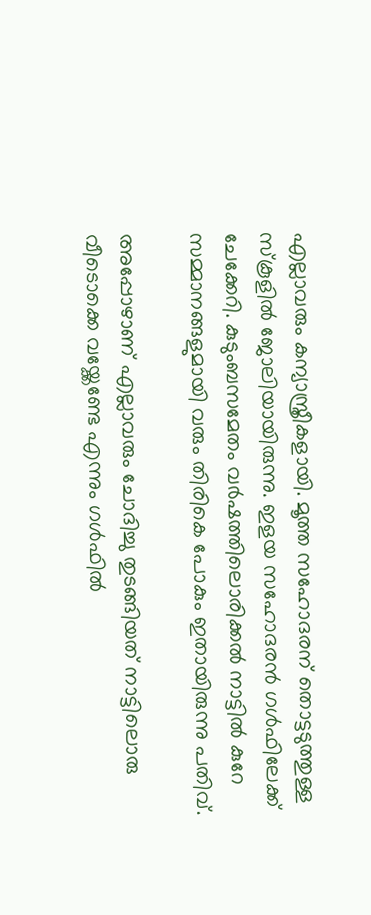എല്ലാവരും കന്യാസ്ത്രീകളായി. മൂത്ത സഹോദരന് തൊട്ടടുത്തുള്ള സ്കൂളിൽ ജോലിയായിരുന്നു. ഇളയ സഹോദരൻ ഗൾഫിലേക്ക് ചേക്കേറി. കുടുംബസമേതം വർഷത്തിലൊരിക്കൽ നാട്ടിൽ കുറേ സമ്മാനങ്ങളുമായി വരും തിരികെ പോകും ഇതായിരുന്നു പതിവ്.

അപ്പോഴാണ് എല്ലാവരും ചോദിച്ചു തുടങ്ങിയത് നാട്ടിലൊരു വീടൊക്കെ വയ്ക്കേണ്ടേ എന്നും ഗൾഫിൽ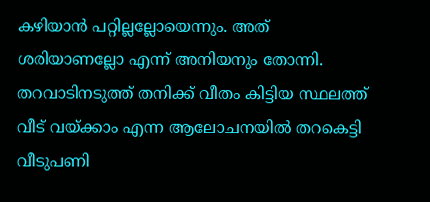കഴിയാൻ പറ്റില്ലല്ലോയെന്നും. അത് ശരിയാണല്ലോ എന്ന് അനിയനും തോന്നി. തറവാടിനടുത്ത്‌ തനിക്ക് വീതം കിട്ടിയ സ്ഥലത്ത് വീട് വയ്ക്കാം എന്ന ആലോചനയിൽ തറകെട്ടി വീടുപണി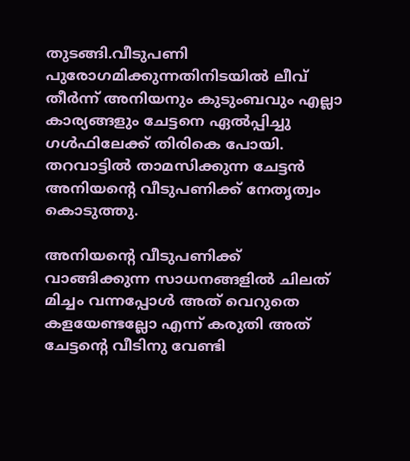തുടങ്ങി.വീടുപണി പുരോഗമിക്കുന്നതിനിടയിൽ ലീവ് തീർന്ന് അനിയനും കുടുംബവും എല്ലാ കാര്യങ്ങളും ചേട്ടനെ ഏൽപ്പിച്ചു ഗൾഫിലേക്ക് തിരികെ പോയി. തറവാട്ടിൽ താമസിക്കുന്ന ചേട്ടൻ അനിയൻ്റെ വീടുപണിക്ക് നേതൃത്വം കൊടുത്തു.

അനിയൻ്റെ വീടുപണിക്ക് വാങ്ങിക്കുന്ന സാധനങ്ങളിൽ ചിലത് മിച്ചം വന്നപ്പോൾ അത് വെറുതെ കളയേണ്ടല്ലോ എന്ന് കരുതി അത് ചേട്ടൻ്റെ വീടിനു വേണ്ടി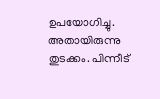ഉപയോഗിച്ചു. അതായിരുന്നു തുടക്കം. പിന്നീട്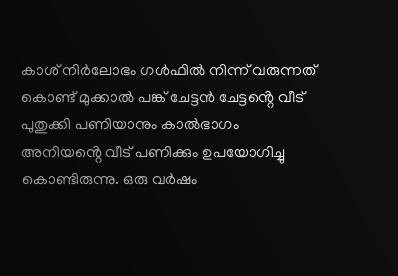കാശ് നിർലോഭം ഗൾഫിൽ നിന്ന് വരുന്നത് കൊണ്ട് മുക്കാൽ പങ്ക് ചേട്ടൻ ചേട്ടൻ്റെ വീട് പുതുക്കി പണിയാനും കാൽഭാഗം അനിയൻ്റെ വീട് പണിക്കും ഉപയോഗിച്ചു കൊണ്ടിരുന്നു. ഒരു വർഷം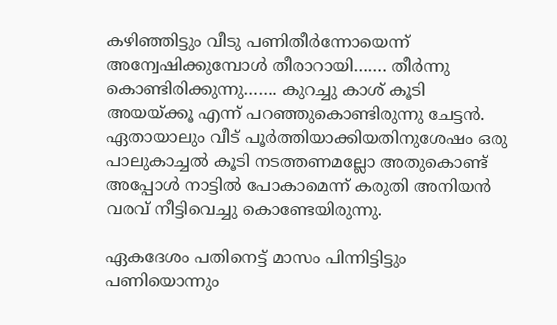കഴിഞ്ഞിട്ടും വീടു പണിതീർന്നോയെന്ന് അന്വേഷിക്കുമ്പോൾ തീരാറായി……. തീർന്നു കൊണ്ടിരിക്കുന്നു……. കുറച്ചു കാശ് കൂടി അയയ്ക്കൂ എന്ന് പറഞ്ഞുകൊണ്ടിരുന്നു ചേട്ടൻ. ഏതായാലും വീട് പൂർത്തിയാക്കിയതിനുശേഷം ഒരു പാലുകാച്ചൽ കൂടി നടത്തണമല്ലോ അതുകൊണ്ട് അപ്പോൾ നാട്ടിൽ പോകാമെന്ന് കരുതി അനിയൻ വരവ് നീട്ടിവെച്ചു കൊണ്ടേയിരുന്നു.

ഏകദേശം പതിനെട്ട് മാസം പിന്നിട്ടിട്ടും പണിയൊന്നും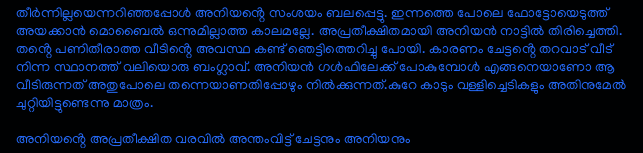തീർന്നില്ലയെന്നറിഞ്ഞപ്പോൾ അനിയൻ്റെ സംശയം ബലപ്പെട്ടു. ഇന്നത്തെ പോലെ ഫോട്ടോയെടുത്ത് അയക്കാൻ മൊബൈൽ ഒന്നുമില്ലാത്ത കാലമല്ലേ. അപ്രതീക്ഷിതമായി അനിയൻ നാട്ടിൽ തിരിച്ചെത്തി. തൻ്റെ പണിതീരാത്ത വീടിൻ്റെ അവസ്ഥ കണ്ട് ഞെട്ടിത്തെറിച്ചു പോയി. കാരണം ചേട്ടൻ്റെ തറവാട് വീട് നിന്ന സ്ഥാനത്ത് വലിയൊരു ബംഗ്ലാവ്. അനിയൻ ഗൾഫിലേക്ക് പോകുമ്പോൾ എങ്ങനെയാണോ ആ വീടിരുന്നത് അതുപോലെ തന്നെയാണതിപ്പോഴും നിൽക്കുന്നത്.കുറേ കാടും വള്ളിച്ചെടികളും അതിനുമേൽ ചുറ്റിയിട്ടുണ്ടെന്നു മാത്രം.

അനിയൻ്റെ അപ്രതീക്ഷിത വരവിൽ അന്തംവിട്ട് ചേട്ടനും അനിയനും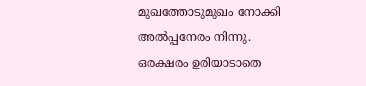മുഖത്തോടുമുഖം നോക്കി അൽപ്പനേരം നിന്നു. ഒരക്ഷരം ഉരിയാടാതെ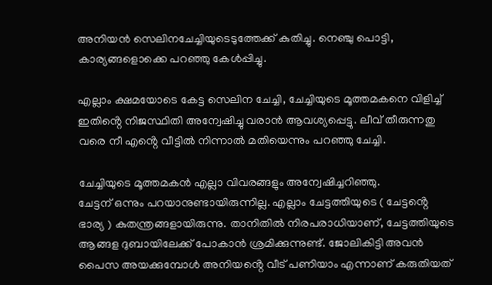അനിയൻ സെലിനചേച്ചിയുടെടുത്തേക്ക് കുതിച്ചു. നെഞ്ചു പൊട്ടി, കാര്യങ്ങളൊക്കെ പറഞ്ഞു കേൾപ്പിച്ചു.

എല്ലാം ക്ഷമയോടെ കേട്ട സെലിന ചേച്ചി, ചേച്ചിയുടെ മൂത്തമകനെ വിളിച്ച് ഇതിൻ്റെ നിജസ്ഥിതി അന്വേഷിച്ചു വരാൻ ആവശ്യപ്പെട്ടു. ലീവ് തീരുന്നതു വരെ നീ എൻ്റെ വീട്ടിൽ നിന്നാൽ മതിയെന്നും പറഞ്ഞു ചേച്ചി.

ചേച്ചിയുടെ മൂത്തമകൻ എല്ലാ വിവരങ്ങളും അന്വേഷിച്ചറിഞ്ഞു.
ചേട്ടന് ഒന്നും പറയാനുണ്ടായിരുന്നില്ല. എല്ലാം ചേട്ടത്തിയുടെ ( ചേട്ടൻ്റെ ഭാര്യ ) കുതന്ത്രങ്ങളായിരുന്നു. താനിതിൽ നിരപരാധിയാണ്, ചേട്ടത്തിയുടെ ആങ്ങള ദുബായിലേക്ക് പോകാൻ ശ്രമിക്കുന്നുണ്ട്. ജോലികിട്ടി അവൻ പൈസ അയക്കുമ്പോൾ അനിയൻ്റെ വീട് പണിയാം എന്നാണ് കരുതിയത്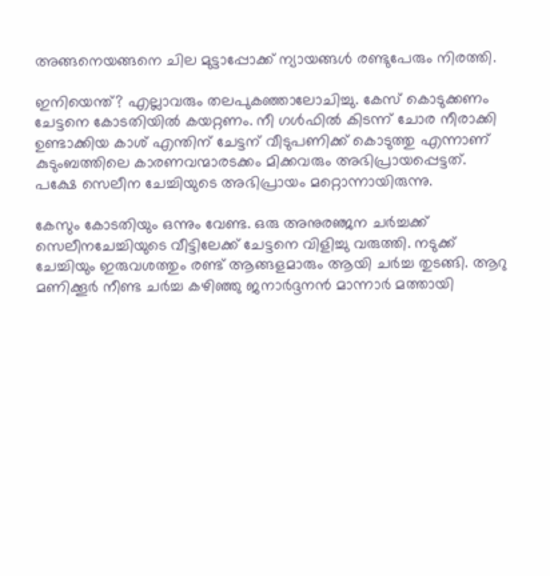അങ്ങനെയങ്ങനെ ചില മുട്ടാപ്പോക്ക് ന്യായങ്ങൾ രണ്ടുപേരും നിരത്തി.

ഇനിയെന്ത്? എല്ലാവരും തലപുകഞ്ഞാലോചിച്ചു. കേസ് കൊടുക്കണം ചേട്ടനെ കോടതിയിൽ കയറ്റണം. നീ ഗൾഫിൽ കിടന്ന് ചോര നീരാക്കി ഉണ്ടാക്കിയ കാശ് എന്തിന് ചേട്ടന് വീടുപണിക്ക് കൊടുത്തു എന്നാണ് കുടുംബത്തിലെ കാരണവന്മാരടക്കം മിക്കവരും അഭിപ്രായപ്പെട്ടത്. പക്ഷേ സെലീന ചേച്ചിയുടെ അഭിപ്രായം മറ്റൊന്നായിരുന്നു.

കേസും കോടതിയും ഒന്നും വേണ്ട. ഒരു അനുരഞ്ജന ചർച്ചക്ക് സെലീനചേച്ചിയുടെ വീട്ടിലേക്ക് ചേട്ടനെ വിളിച്ചു വരുത്തി. നടുക്ക് ചേച്ചിയും ഇരുവശത്തും രണ്ട് ആങ്ങളമാരും ആയി ചർച്ച തുടങ്ങി. ആറു മണിക്കൂർ നീണ്ട ചർച്ച കഴിഞ്ഞു ജനാർദ്ദനൻ മാന്നാർ മത്തായി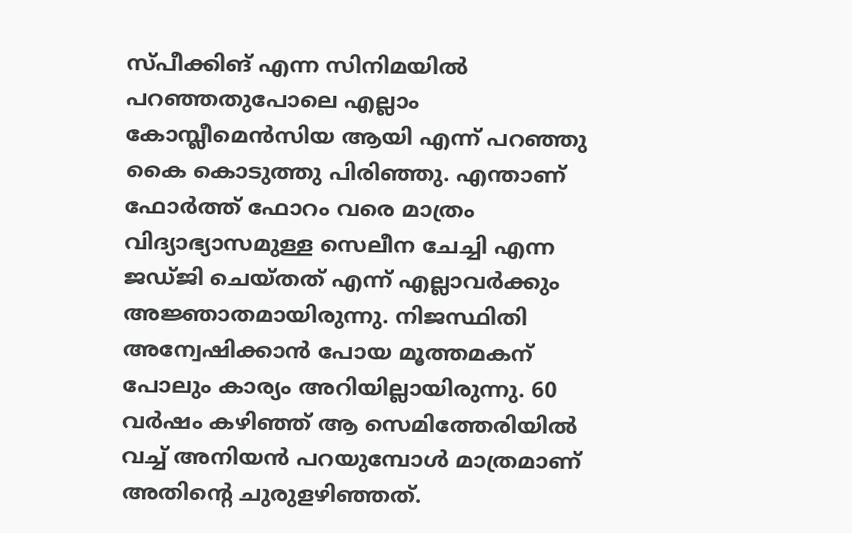സ്‌പീക്കിങ് എന്ന സിനിമയിൽ പറഞ്ഞതുപോലെ എല്ലാം കോമ്പ്ലീമെൻസിയ ആയി എന്ന് പറഞ്ഞു കൈ കൊടുത്തു പിരിഞ്ഞു. എന്താണ് ഫോർത്ത് ഫോറം വരെ മാത്രം വിദ്യാഭ്യാസമുള്ള സെലീന ചേച്ചി എന്ന ജഡ്ജി ചെയ്തത് എന്ന് എല്ലാവർക്കും അജ്ഞാതമായിരുന്നു. നിജസ്ഥിതി അന്വേഷിക്കാൻ പോയ മൂത്തമകന് പോലും കാര്യം അറിയില്ലായിരുന്നു. 60 വർഷം കഴിഞ്ഞ് ആ സെമിത്തേരിയിൽ വച്ച് അനിയൻ പറയുമ്പോൾ മാത്രമാണ് അതിൻ്റെ ചുരുളഴിഞ്ഞത്.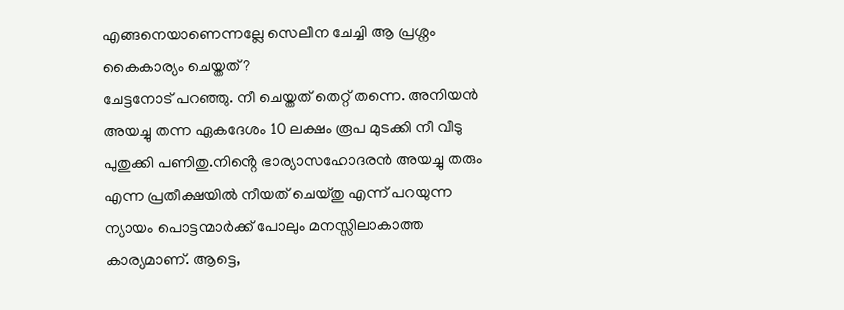എങ്ങനെയാണെന്നല്ലേ സെലീന ചേച്ചി ആ പ്രശ്നം കൈകാര്യം ചെയ്തത്?
ചേട്ടനോട് പറഞ്ഞു. നീ ചെയ്തത് തെറ്റ് തന്നെ. അനിയൻ അയച്ചു തന്ന ഏകദേശം 10 ലക്ഷം രൂപ മുടക്കി നീ വീടു പുതുക്കി പണിതു.നിൻ്റെ ഭാര്യാസഹോദരൻ അയച്ചു തരും എന്ന പ്രതീക്ഷയിൽ നീയത് ചെയ്തു എന്ന് പറയുന്ന ന്യായം പൊട്ടന്മാർക്ക് പോലും മനസ്സിലാകാത്ത കാര്യമാണ്. ആട്ടെ,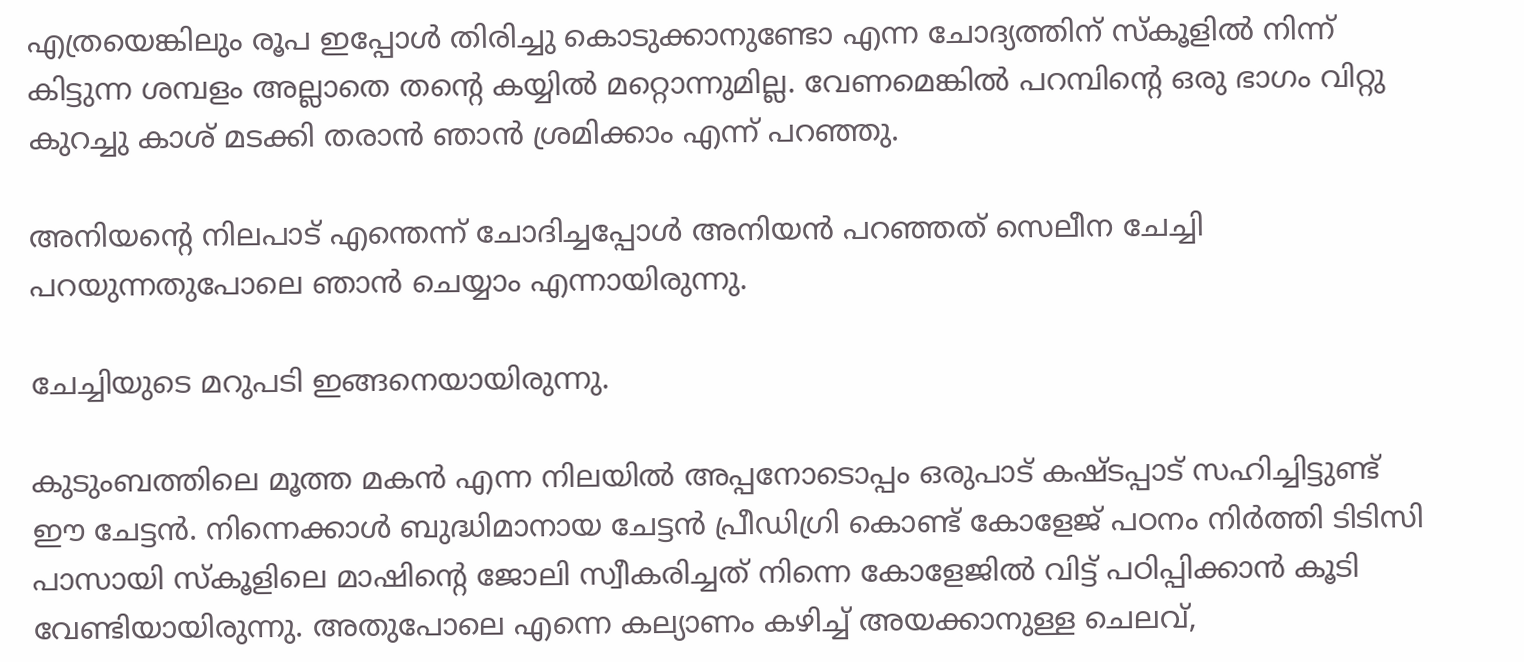എത്രയെങ്കിലും രൂപ ഇപ്പോൾ തിരിച്ചു കൊടുക്കാനുണ്ടോ എന്ന ചോദ്യത്തിന് സ്കൂളിൽ നിന്ന് കിട്ടുന്ന ശമ്പളം അല്ലാതെ തൻ്റെ കയ്യിൽ മറ്റൊന്നുമില്ല. വേണമെങ്കിൽ പറമ്പിൻ്റെ ഒരു ഭാഗം വിറ്റു കുറച്ചു കാശ് മടക്കി തരാൻ ഞാൻ ശ്രമിക്കാം എന്ന് പറഞ്ഞു.

അനിയൻ്റെ നിലപാട് എന്തെന്ന് ചോദിച്ചപ്പോൾ അനിയൻ പറഞ്ഞത് സെലീന ചേച്ചി പറയുന്നതുപോലെ ഞാൻ ചെയ്യാം എന്നായിരുന്നു.

ചേച്ചിയുടെ മറുപടി ഇങ്ങനെയായിരുന്നു.

കുടുംബത്തിലെ മൂത്ത മകൻ എന്ന നിലയിൽ അപ്പനോടൊപ്പം ഒരുപാട് കഷ്ടപ്പാട് സഹിച്ചിട്ടുണ്ട് ഈ ചേട്ടൻ. നിന്നെക്കാൾ ബുദ്ധിമാനായ ചേട്ടൻ പ്രീഡിഗ്രി കൊണ്ട് കോളേജ് പഠനം നിർത്തി ടിടിസി പാസായി സ്കൂളിലെ മാഷിൻ്റെ ജോലി സ്വീകരിച്ചത് നിന്നെ കോളേജിൽ വിട്ട് പഠിപ്പിക്കാൻ കൂടി വേണ്ടിയായിരുന്നു. അതുപോലെ എന്നെ കല്യാണം കഴിച്ച് അയക്കാനുള്ള ചെലവ്,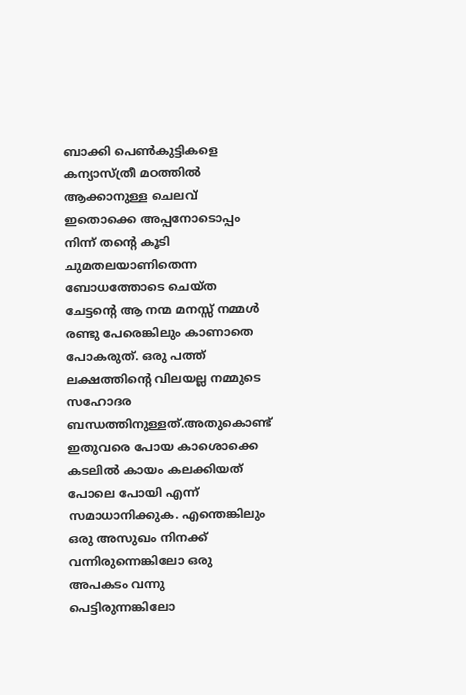ബാക്കി പെൺകുട്ടികളെ കന്യാസ്ത്രീ മഠത്തിൽ ആക്കാനുള്ള ചെലവ് ഇതൊക്കെ അപ്പനോടൊപ്പം നിന്ന് തൻ്റെ കൂടി ചുമതലയാണിതെന്ന ബോധത്തോടെ ചെയ്ത ചേട്ടൻ്റെ ആ നന്മ മനസ്സ് നമ്മൾ രണ്ടു പേരെങ്കിലും കാണാതെ പോകരുത്. ഒരു പത്ത് ലക്ഷത്തിൻ്റെ വിലയല്ല നമ്മുടെ സഹോദര ബന്ധത്തിനുള്ളത്.അതുകൊണ്ട് ഇതുവരെ പോയ കാശൊക്കെ കടലിൽ കായം കലക്കിയത് പോലെ പോയി എന്ന് സമാധാനിക്കുക. എന്തെങ്കിലും ഒരു അസുഖം നിനക്ക് വന്നിരുന്നെങ്കിലോ ഒരു അപകടം വന്നു പെട്ടിരുന്നങ്കിലോ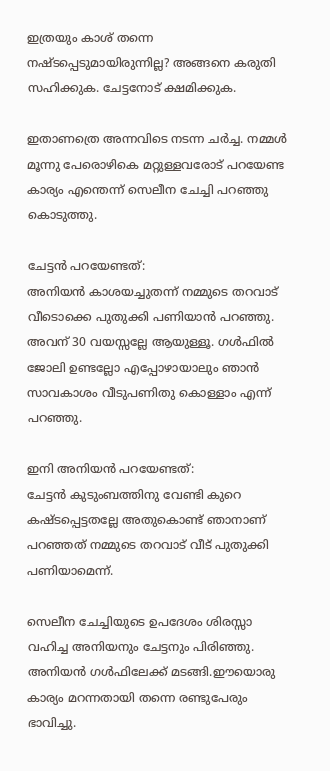ഇത്രയും കാശ് തന്നെ നഷ്ടപ്പെടുമായിരുന്നില്ല? അങ്ങനെ കരുതി സഹിക്കുക. ചേട്ടനോട് ക്ഷമിക്കുക.

ഇതാണത്രെ അന്നവിടെ നടന്ന ചർച്ച. നമ്മൾ മൂന്നു പേരൊഴികെ മറ്റുള്ളവരോട് പറയേണ്ട കാര്യം എന്തെന്ന് സെലീന ചേച്ചി പറഞ്ഞു കൊടുത്തു.

ചേട്ടൻ പറയേണ്ടത്:
അനിയൻ കാശയച്ചുതന്ന് നമ്മുടെ തറവാട് വീടൊക്കെ പുതുക്കി പണിയാൻ പറഞ്ഞു. അവന് 30 വയസ്സല്ലേ ആയുള്ളൂ. ഗൾഫിൽ ജോലി ഉണ്ടല്ലോ എപ്പോഴായാലും ഞാൻ സാവകാശം വീടുപണിതു കൊള്ളാം എന്ന് പറഞ്ഞു.

ഇനി അനിയൻ പറയേണ്ടത്:
ചേട്ടൻ കുടുംബത്തിനു വേണ്ടി കുറെ കഷ്ടപ്പെട്ടതല്ലേ അതുകൊണ്ട് ഞാനാണ് പറഞ്ഞത് നമ്മുടെ തറവാട് വീട് പുതുക്കി പണിയാമെന്ന്.

സെലീന ചേച്ചിയുടെ ഉപദേശം ശിരസ്സാ വഹിച്ച അനിയനും ചേട്ടനും പിരിഞ്ഞു. അനിയൻ ഗൾഫിലേക്ക് മടങ്ങി.ഈയൊരു കാര്യം മറന്നതായി തന്നെ രണ്ടുപേരും ഭാവിച്ചു.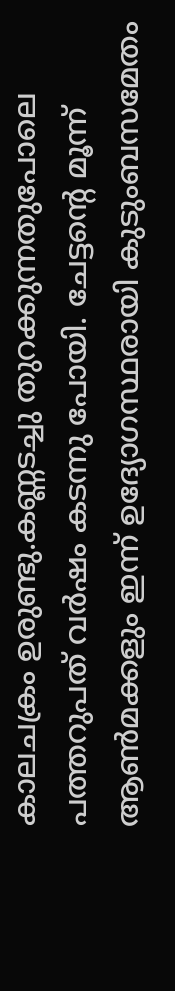കാലചക്രം ഉരുണ്ടു.കണ്ണടച്ചു തുറക്കുന്നതുപോലെ പത്തറുപത് വർഷം കടന്നു പോയി. ചേട്ടൻ്റെ മൂന്ന് ആൺമക്കളും ഇന്ന് ഉദ്യോഗസ്ഥരായി കുടുംബസമേതം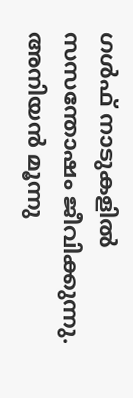ഗൾഫ് നാടുകളിൽ സസന്തോഷം ജീവിക്കുന്നു. അനിയൻ മൂന്നു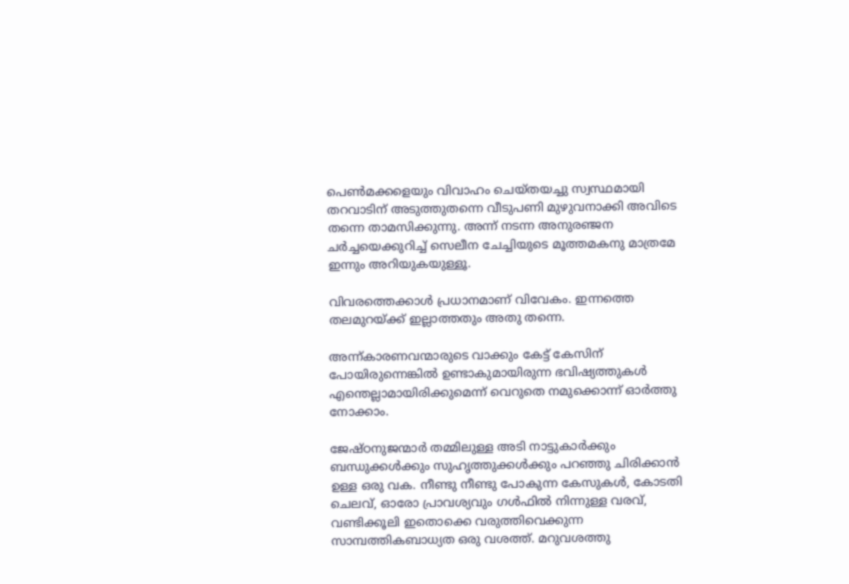പെൺമക്കളെയും വിവാഹം ചെയ്‌തയച്ചു സ്വസ്ഥമായി തറവാടിന് അടുത്തുതന്നെ വീടുപണി മുഴുവനാക്കി അവിടെ തന്നെ താമസിക്കുന്നു. അന്ന് നടന്ന അനുരഞ്ജന ചർച്ചയെക്കുറിച്ച് സെലീന ചേച്ചിയുടെ മൂത്തമകനു മാത്രമേ ഇന്നും അറിയുകയുള്ളൂ.

വിവരത്തെക്കാൾ പ്രധാനമാണ് വിവേകം. ഇന്നത്തെ തലമുറയ്ക്ക് ഇല്ലാത്തതും അതു തന്നെ.

അന്ന്കാരണവന്മാരുടെ വാക്കും കേട്ട് കേസിന് പോയിരുന്നെങ്കിൽ ഉണ്ടാകുമായിരുന്ന ഭവിഷ്യത്തുകൾ എന്തെല്ലാമായിരിക്കുമെന്ന് വെറുതെ നമുക്കൊന്ന് ഓർത്തു നോക്കാം.

ജേഷ്ഠനുജന്മാർ തമ്മിലുള്ള അടി നാട്ടുകാർക്കും ബന്ധുക്കൾക്കും സുഹൃത്തുക്കൾക്കും പറഞ്ഞു ചിരിക്കാൻ ഉള്ള ഒരു വക. നീണ്ടു നീണ്ടു പോകുന്ന കേസുകൾ, കോടതി ചെലവ്, ഓരോ പ്രാവശ്യവും ഗൾഫിൽ നിന്നുള്ള വരവ്, വണ്ടിക്കൂലി ഇതൊക്കെ വരുത്തിവെക്കുന്ന സാമ്പത്തികബാധ്യത ഒരു വശത്ത്. മറുവശത്തു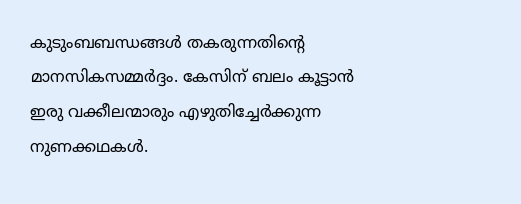കുടുംബബന്ധങ്ങൾ തകരുന്നതിൻ്റെ മാനസികസമ്മർദ്ദം. കേസിന് ബലം കൂട്ടാൻ ഇരു വക്കീലന്മാരും എഴുതിച്ചേർക്കുന്ന നുണക്കഥകൾ.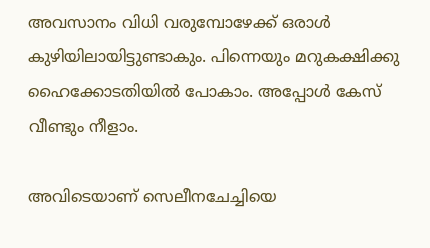അവസാനം വിധി വരുമ്പോഴേക്ക് ഒരാൾ കുഴിയിലായിട്ടുണ്ടാകും. പിന്നെയും മറുകക്ഷിക്കു ഹൈക്കോടതിയിൽ പോകാം. അപ്പോൾ കേസ് വീണ്ടും നീളാം.

അവിടെയാണ് സെലീനചേച്ചിയെ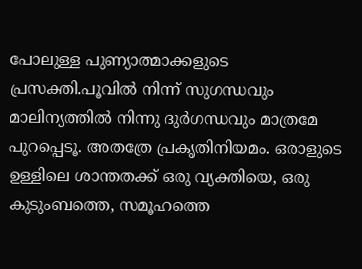പോലുള്ള പുണ്യാത്മാക്കളുടെ പ്രസക്തി.പൂവിൽ നിന്ന് സുഗന്ധവും മാലിന്യത്തിൽ നിന്നു ദുർഗന്ധവും മാത്രമേ പുറപ്പെടൂ. അതത്രേ പ്രകൃതിനിയമം. ഒരാളുടെ ഉള്ളിലെ ശാന്തതക്ക് ഒരു വ്യക്തിയെ, ഒരു കുടുംബത്തെ, സമൂഹത്തെ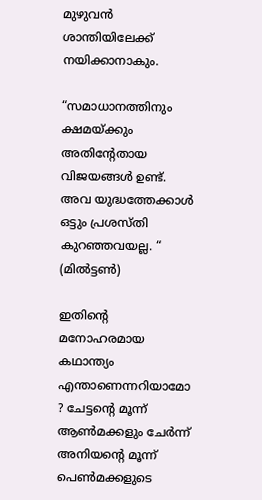മുഴുവൻ ശാന്തിയിലേക്ക് നയിക്കാനാകും.

“സമാധാനത്തിനും ക്ഷമയ്ക്കും അതിന്റേതായ വിജയങ്ങൾ ഉണ്ട്. അവ യുദ്ധത്തേക്കാൾ ഒട്ടും പ്രശസ്തി കുറഞ്ഞവയല്ല. “ (മിൽട്ടൺ)

ഇതിൻ്റെ മനോഹരമായ കഥാന്ത്യം എന്താണെന്നറിയാമോ ? ചേട്ടൻ്റെ മൂന്ന് ആൺമക്കളും ചേർന്ന് അനിയൻ്റെ മൂന്ന് പെൺമക്കളുടെ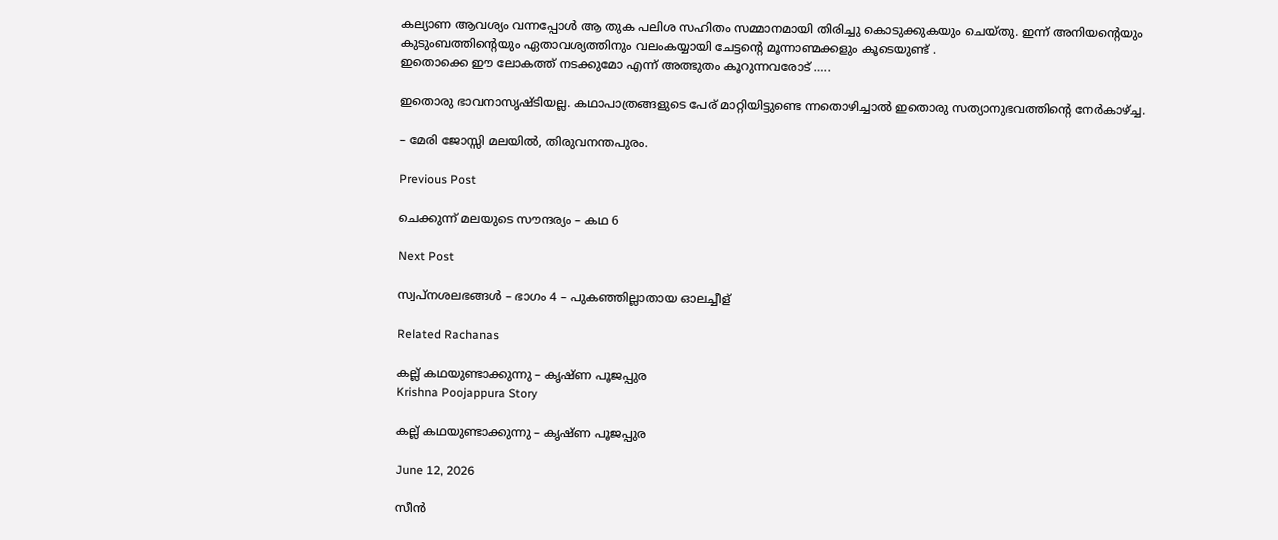കല്യാണ ആവശ്യം വന്നപ്പോൾ ആ തുക പലിശ സഹിതം സമ്മാനമായി തിരിച്ചു കൊടുക്കുകയും ചെയ്തു. ഇന്ന് അനിയൻ്റെയും കുടുംബത്തിൻ്റെയും ഏതാവശ്യത്തിനും വലംകയ്യായി ചേട്ടൻ്റെ മൂന്നാണ്മക്കളും കൂടെയുണ്ട് .
ഇതൊക്കെ ഈ ലോകത്ത് നടക്കുമോ എന്ന് അത്ഭുതം കൂറുന്നവരോട് …..

ഇതൊരു ഭാവനാസൃഷ്ടിയല്ല. കഥാപാത്രങ്ങളുടെ പേര് മാറ്റിയിട്ടുണ്ടെ ന്നതൊഴിച്ചാൽ ഇതൊരു സത്യാനുഭവത്തിൻ്റെ നേർകാഴ്ച്ച.

– മേരി ജോസ്സി മലയിൽ, തിരുവനന്തപുരം.

Previous Post

ചെക്കുന്ന് മലയുടെ സൗന്ദര്യം – കഥ 6

Next Post

സ്വപ്നശലഭങ്ങൾ – ഭാഗം 4 – പുകഞ്ഞില്ലാതായ ഓലച്ചീള്

Related Rachanas

കല്ല് കഥയുണ്ടാക്കുന്നു – കൃഷ്ണ പൂജപ്പുര
Krishna Poojappura Story

കല്ല് കഥയുണ്ടാക്കുന്നു – കൃഷ്ണ പൂജപ്പുര

June 12, 2026

സീൻ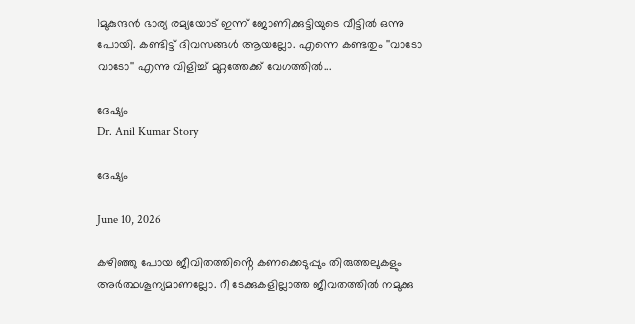1മുകുന്ദന്‍ ഭാര്യ രമ്യയോട് ഇന്ന് ജോണിക്കുട്ടിയുടെ വീട്ടില്‍ ഒന്നു പോയി. കണ്ടിട്ട് ദിവസങ്ങള്‍ ആയല്ലോ. എന്നെ കണ്ടതും ''വാടോ വാടോ'' എന്നു വിളിച്ച് മുറ്റത്തേക്ക് വേഗത്തില്‍...

ദേഷ്യം
Dr. Anil Kumar Story

ദേഷ്യം

June 10, 2026

കഴിഞ്ഞു പോയ ജീവിതത്തിൻ്റെ കണക്കെടുപ്പും തിരുത്തലുകളും അർത്ഥശൂന്യമാണല്ലോ. റീ ടേക്കുകളില്ലാത്ത ജീവതത്തിൽ നമുക്കു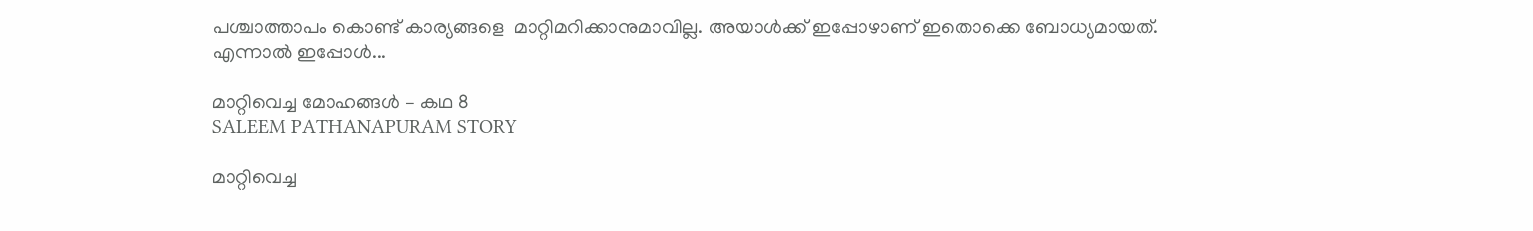പശ്ചാത്താപം കൊണ്ട് കാര്യങ്ങളെ  മാറ്റിമറിക്കാനുമാവില്ല. അയാൾക്ക് ഇപ്പോഴാണ് ഇതൊക്കെ ബോധ്യമായത്. എന്നാൽ ഇപ്പോൾ...

മാറ്റിവെച്ച മോഹങ്ങൾ – കഥ 8
SALEEM PATHANAPURAM STORY

മാറ്റിവെച്ച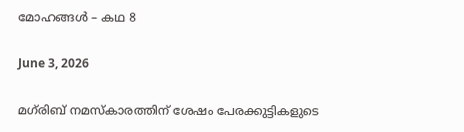മോഹങ്ങൾ – കഥ 8

June 3, 2026

മഗ്‌രിബ് നമസ്കാരത്തിന് ശേഷം പേരക്കുട്ടികളുടെ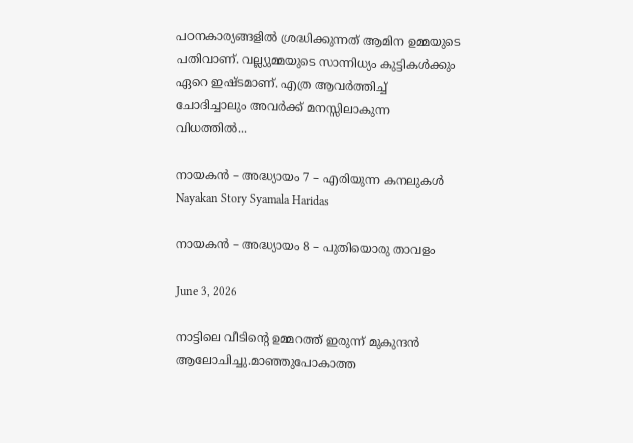പഠനകാര്യങ്ങളിൽ ശ്രദ്ധിക്കുന്നത് ആമിന ഉമ്മയുടെ പതിവാണ്. വല്ല്യുമ്മയുടെ സാന്നിധ്യം കുട്ടികൾക്കും ഏറെ ഇഷ്ടമാണ്. എത്ര ആവർത്തിച്ച് ചോദിച്ചാലും അവർക്ക് മനസ്സിലാകുന്ന വിധത്തിൽ...

നായകൻ – അദ്ധ്യായം 7 – എരിയുന്ന കനലുകൾ
Nayakan Story Syamala Haridas

നായകൻ – അദ്ധ്യായം 8 – പുതിയൊരു താവളം

June 3, 2026

നാട്ടിലെ വീടിൻ്റെ ഉമ്മറത്ത് ഇരുന്ന് മുകുന്ദൻ ആലോചിച്ചു.മാഞ്ഞുപോകാത്ത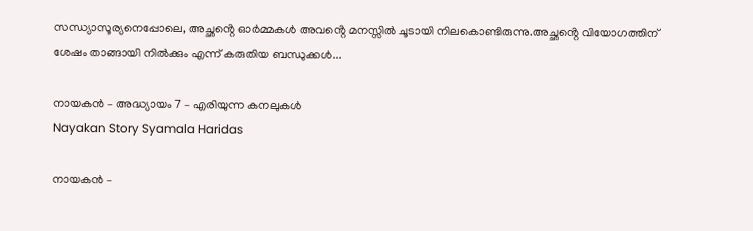സന്ധ്യാസൂര്യനെപ്പോലെ, അച്ഛൻ്റെ ഓർമ്മകൾ അവൻ്റെ മനസ്സിൽ ചൂടായി നിലകൊണ്ടിരുന്നു.അച്ഛൻ്റെ വിയോഗത്തിന് ശേഷം താങ്ങായി നിൽക്കും എന്ന് കരുതിയ ബന്ധുക്കൾ...

നായകൻ – അദ്ധ്യായം 7 – എരിയുന്ന കനലുകൾ
Nayakan Story Syamala Haridas

നായകൻ –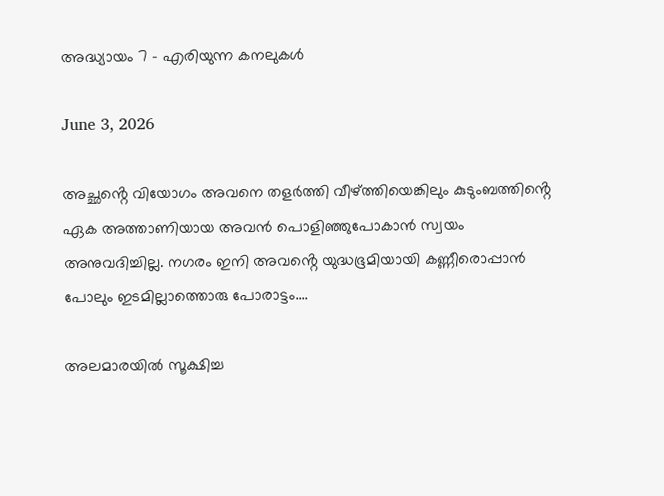അദ്ധ്യായം 7 – എരിയുന്ന കനലുകൾ

June 3, 2026

അച്ഛൻ്റെ വിയോഗം അവനെ തളർത്തി വീഴ്ത്തിയെങ്കിലും കുടുംബത്തിൻ്റെ ഏക അത്താണിയായ അവൻ പൊളിഞ്ഞുപോകാൻ സ്വയം അനുവദിച്ചില്ല. നഗരം ഇനി അവൻ്റെ യുദ്ധഭൂമിയായി കണ്ണീരൊപ്പാൻ പോലും ഇടമില്ലാത്തൊരു പോരാട്ടം....

അലമാരയിൽ സൂക്ഷിച്ച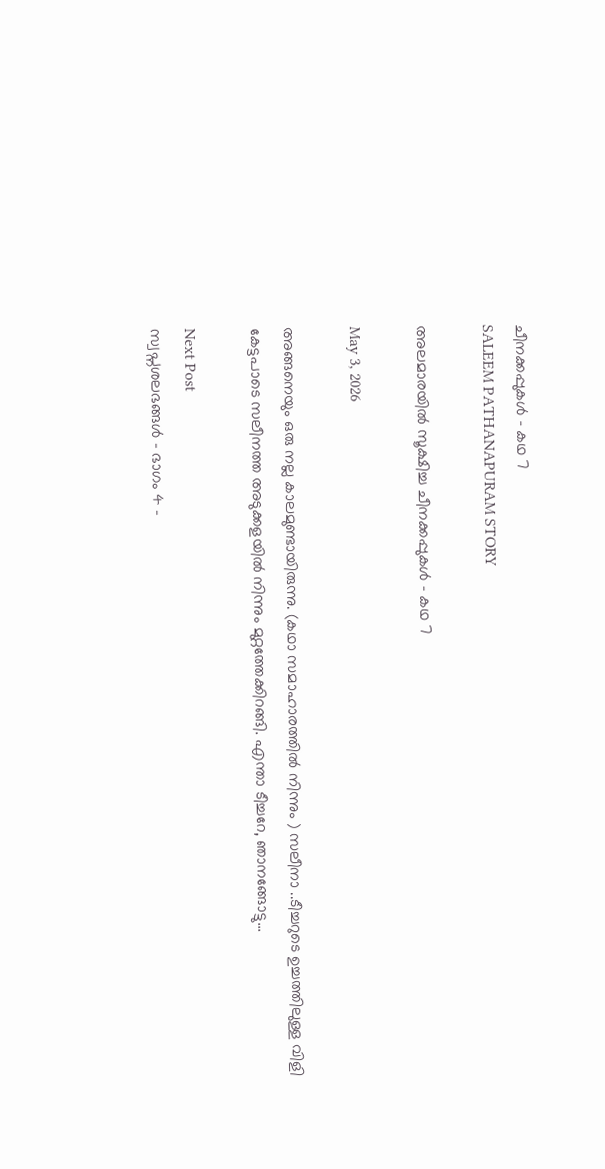ചീനക്കപ്പുകൾ – കഥ 7
SALEEM PATHANAPURAM STORY

അലമാരയിൽ സൂക്ഷിച്ച ചീനക്കപ്പുകൾ – കഥ 7

May 3, 2026

അങ്ങനെയും ഒരു നല്ല കാലമുണ്ടായിരുന്നു. (കഥാ സമാഹാരത്തിൽ നിന്നും ) സലീനാ ..ടീച്ചറുടെ ഉച്ചത്തിലുള്ള വിളി കേട്ടപാടെ സലീനത്ത അടുക്കളയിൽ നിന്നും മുറ്റത്തേക്കിറങ്ങി. എന്താ ടീച്ചറേ, ഞാനങ്ങോട്ടു...

Next Post
സ്വപ്നശലഭങ്ങൾ – ഭാഗം 4 –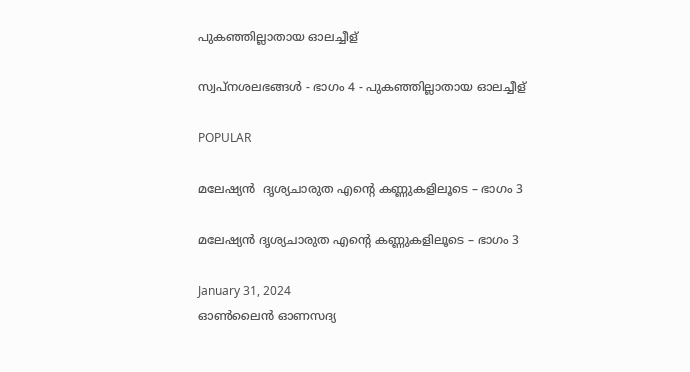പുകഞ്ഞില്ലാതായ ഓലച്ചീള്

സ്വപ്നശലഭങ്ങൾ - ഭാഗം 4 - പുകഞ്ഞില്ലാതായ ഓലച്ചീള്

POPULAR

മലേഷ്യൻ  ദൃശ്യചാരുത എൻ്റെ കണ്ണുകളിലൂടെ – ഭാഗം 3

മലേഷ്യൻ ദൃശ്യചാരുത എൻ്റെ കണ്ണുകളിലൂടെ – ഭാഗം 3

January 31, 2024
ഓൺലൈൻ ഓണസദ്യ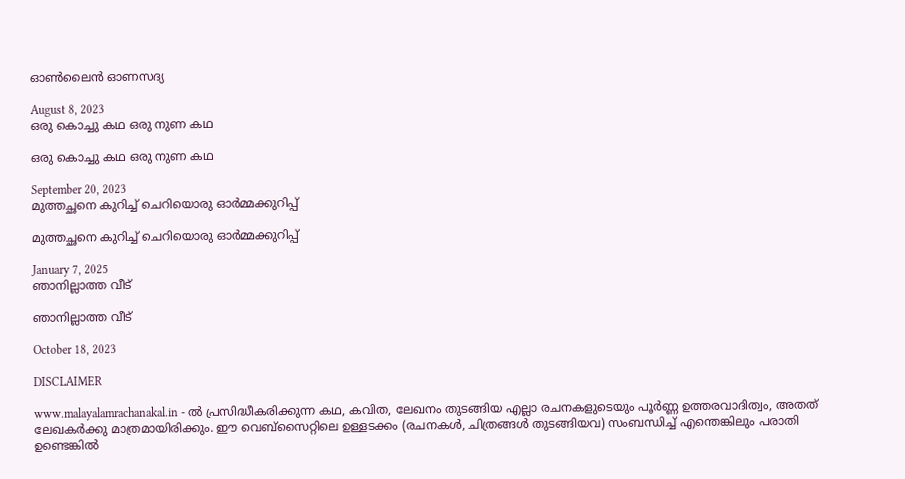ഓൺലൈൻ ഓണസദ്യ

August 8, 2023
ഒരു കൊച്ചു കഥ ഒരു നുണ കഥ

ഒരു കൊച്ചു കഥ ഒരു നുണ കഥ

September 20, 2023
മുത്തച്ഛനെ കുറിച്ച് ചെറിയൊരു ഓർമ്മക്കുറിപ്പ്

മുത്തച്ഛനെ കുറിച്ച് ചെറിയൊരു ഓർമ്മക്കുറിപ്പ്

January 7, 2025
ഞാനില്ലാത്ത വീട്

ഞാനില്ലാത്ത വീട്

October 18, 2023

DISCLAIMER

www.malayalamrachanakal.in - ല്‍ പ്രസിദ്ധീകരിക്കുന്ന കഥ, കവിത, ലേഖനം തുടങ്ങിയ എല്ലാ രചനകളുടെയും പൂർണ്ണ ഉത്തരവാദിത്വം, അതത് ലേഖകര്‍ക്കു മാത്രമായിരിക്കും. ഈ വെബ്‌സൈറ്റിലെ ഉള്ളടക്കം (രചനകൾ, ചിത്രങ്ങൾ തുടങ്ങിയവ) സംബന്ധിച്ച് എന്തെങ്കിലും പരാതി ഉണ്ടെങ്കിൽ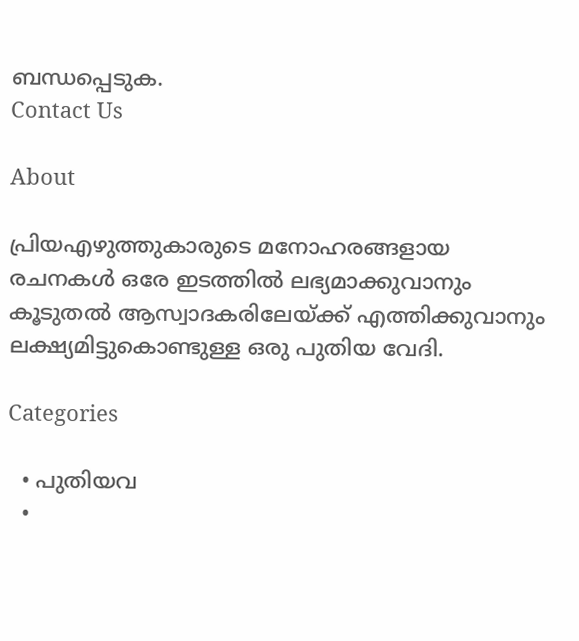ബന്ധപ്പെടുക.
Contact Us

About

പ്രിയഎഴുത്തുകാരുടെ മനോഹരങ്ങളായ രചനകൾ ഒരേ ഇടത്തിൽ ലഭ്യമാക്കുവാനും കൂടുതൽ ആസ്വാദകരിലേയ്ക്ക് എത്തിക്കുവാനും ലക്ഷ്യമിട്ടുകൊണ്ടുള്ള ഒരു പുതിയ വേദി.

Categories

  • പുതിയവ
  •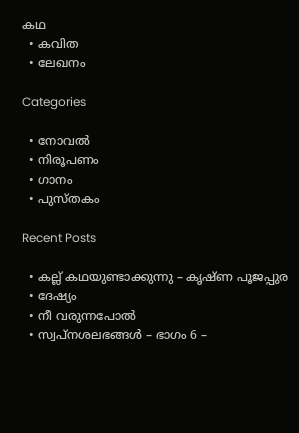കഥ
  • കവിത
  • ലേഖനം

Categories

  • നോവൽ
  • നിരൂപണം
  • ഗാനം
  • പുസ്തകം

Recent Posts

  • കല്ല് കഥയുണ്ടാക്കുന്നു – കൃഷ്ണ പൂജപ്പുര
  • ദേഷ്യം
  • നീ വരുന്നപോൽ
  • സ്വപ്നശലഭങ്ങൾ – ഭാഗം 6 –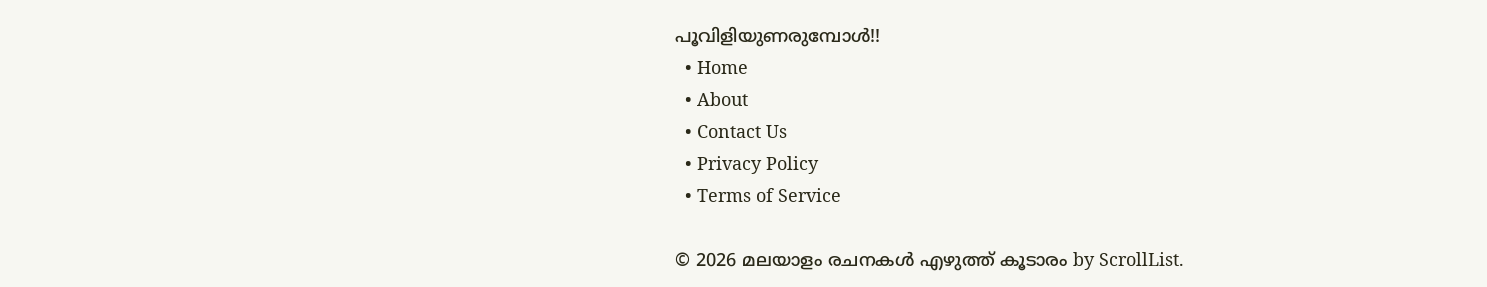പൂവിളിയുണരുമ്പോൾ!!
  • Home
  • About
  • Contact Us
  • Privacy Policy
  • Terms of Service

© 2026 മലയാളം രചനകൾ എഴുത്ത് കൂടാരം by ScrollList.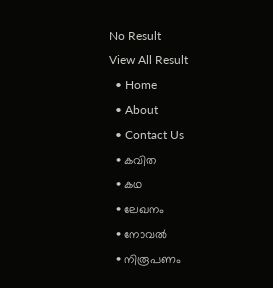No Result
View All Result
  • Home
  • About
  • Contact Us
  • കവിത
  • കഥ
  • ലേഖനം
  • നോവൽ
  • നിരൂപണം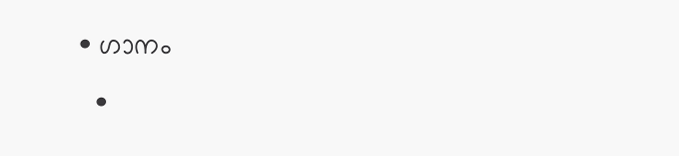• ഗാനം
  •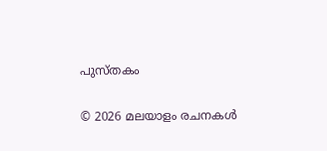പുസ്തകം

© 2026 മലയാളം രചനകൾ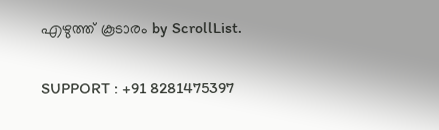എഴുത്ത് കൂടാരം by ScrollList.

SUPPORT : +91 8281475397